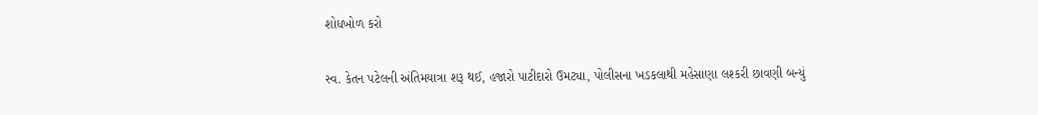શોધખોળ કરો

સ્વ. કેતન પટેલની અંતિમયાત્રા શરૂ થઈ, હજારો પાટીદારો ઉમટ્યા, પોલીસના ખડકલાથી મહેસાણા લશ્કરી છાવણી બન્યું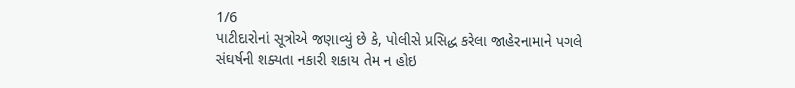1/6
પાટીદારોનાં સૂત્રોએ જણાવ્યું છે કે, પોલીસે પ્રસિદ્ધ કરેલા જાહેરનામાને પગલે સંઘર્ષની શક્યતા નકારી શકાય તેમ ન હોઇ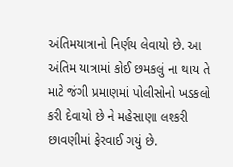અંતિમયાત્રાનો નિર્ણય લેવાયો છે. આ અંતિમ યાત્રામાં કોઈ છમકલું ના થાય તે માટે જંગી પ્રમાણમાં પોલીસોનો ખડકલો કરી દેવાયો છે ને મહેસાણા લશ્કરી છાવણીમાં ફેરવાઈ ગયું છે.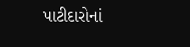પાટીદારોનાં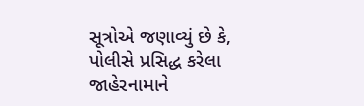સૂત્રોએ જણાવ્યું છે કે, પોલીસે પ્રસિદ્ધ કરેલા જાહેરનામાને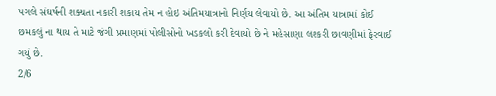પગલે સંઘર્ષની શક્યતા નકારી શકાય તેમ ન હોઇ અંતિમયાત્રાનો નિર્ણય લેવાયો છે. આ અંતિમ યાત્રામાં કોઈ છમકલું ના થાય તે માટે જંગી પ્રમાણમાં પોલીસોનો ખડકલો કરી દેવાયો છે ને મહેસાણા લશ્કરી છાવણીમાં ફેરવાઈ ગયું છે.
2/6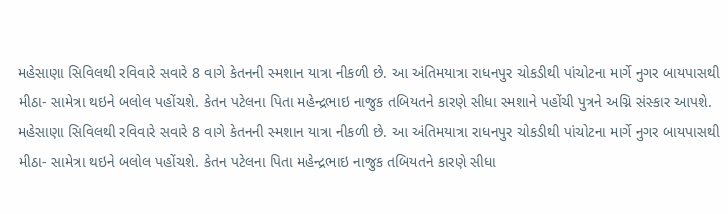મહેસાણા સિવિલથી રવિવારે સવારે 8 વાગે કેતનની સ્મશાન યાત્રા નીકળી છે. આ અંતિમયાત્રા રાધનપુર ચોકડીથી પાંચોટના માર્ગે નુગર બાયપાસથી મીઠા- સામેત્રા થઇને બલોલ પહોંચશે. કેતન પટેલના પિતા મહેન્દ્રભાઇ નાજુક તબિયતને કારણે સીધા સ્મશાને પહોંચી પુત્રને અગ્નિ સંસ્કાર આપશે.
મહેસાણા સિવિલથી રવિવારે સવારે 8 વાગે કેતનની સ્મશાન યાત્રા નીકળી છે. આ અંતિમયાત્રા રાધનપુર ચોકડીથી પાંચોટના માર્ગે નુગર બાયપાસથી મીઠા- સામેત્રા થઇને બલોલ પહોંચશે. કેતન પટેલના પિતા મહેન્દ્રભાઇ નાજુક તબિયતને કારણે સીધા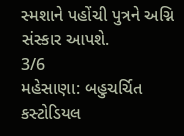સ્મશાને પહોંચી પુત્રને અગ્નિ સંસ્કાર આપશે.
3/6
મહેસાણા: બહુચર્ચિત કસ્ટોડિયલ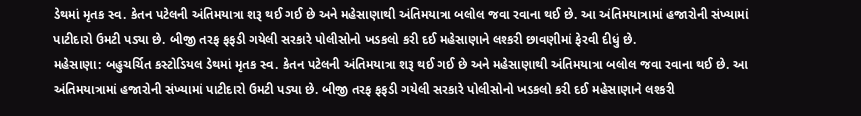ડેથમાં મૃતક સ્વ. કેતન પટેલની અંતિમયાત્રા શરૂ થઈ ગઈ છે અને મહેસાણાથી અંતિમયાત્રા બલોલ જવા રવાના થઈ છે. આ અંતિમયાત્રામાં હજારોની સંખ્યામાં પાટીદારો ઉમટી પડ્યા છે. બીજી તરફ ફફડી ગયેલી સરકારે પોલીસોનો ખડકલો કરી દઈ મહેસાણાને લશ્કરી છાવણીમાં ફેરવી દીધું છે.
મહેસાણા: બહુચર્ચિત કસ્ટોડિયલ ડેથમાં મૃતક સ્વ. કેતન પટેલની અંતિમયાત્રા શરૂ થઈ ગઈ છે અને મહેસાણાથી અંતિમયાત્રા બલોલ જવા રવાના થઈ છે. આ અંતિમયાત્રામાં હજારોની સંખ્યામાં પાટીદારો ઉમટી પડ્યા છે. બીજી તરફ ફફડી ગયેલી સરકારે પોલીસોનો ખડકલો કરી દઈ મહેસાણાને લશ્કરી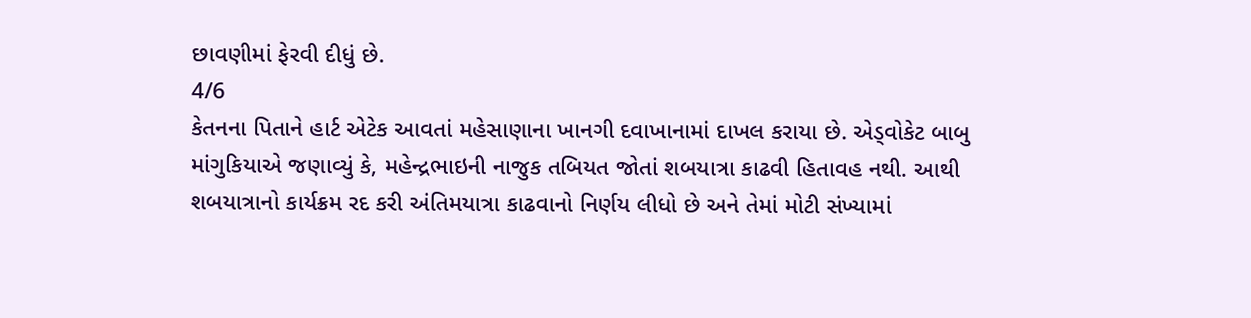છાવણીમાં ફેરવી દીધું છે.
4/6
કેતનના પિતાને હાર્ટ એટેક આવતાં મહેસાણાના ખાનગી દવાખાનામાં દાખલ કરાયા છે. એડ્વોકેટ બાબુ માંગુકિયાએ જણાવ્યું કે, મહેન્દ્રભાઇની નાજુક તબિયત જોતાં શબયાત્રા કાઢવી હિતાવહ નથી. આથી શબયાત્રાનો કાર્યક્રમ રદ કરી અંતિમયાત્રા કાઢવાનો નિર્ણય લીધો છે અને તેમાં મોટી સંખ્યામાં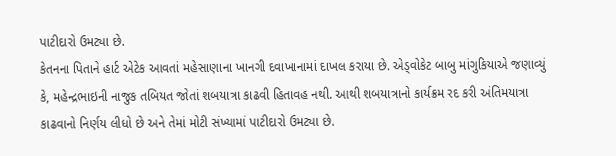પાટીદારો ઉમટ્યા છે.
કેતનના પિતાને હાર્ટ એટેક આવતાં મહેસાણાના ખાનગી દવાખાનામાં દાખલ કરાયા છે. એડ્વોકેટ બાબુ માંગુકિયાએ જણાવ્યું કે, મહેન્દ્રભાઇની નાજુક તબિયત જોતાં શબયાત્રા કાઢવી હિતાવહ નથી. આથી શબયાત્રાનો કાર્યક્રમ રદ કરી અંતિમયાત્રા કાઢવાનો નિર્ણય લીધો છે અને તેમાં મોટી સંખ્યામાં પાટીદારો ઉમટ્યા છે.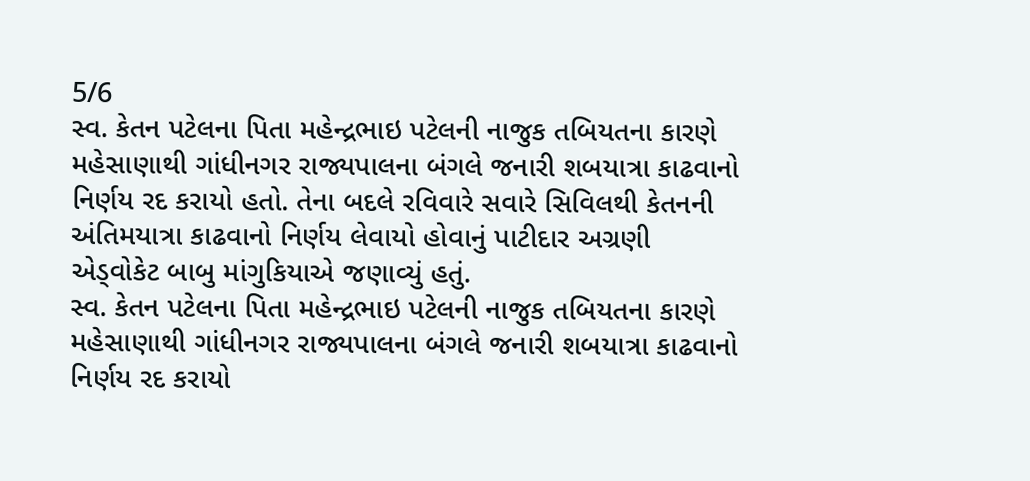5/6
સ્વ. કેતન પટેલના પિતા મહેન્દ્રભાઇ પટેલની નાજુક તબિયતના કારણે મહેસાણાથી ગાંધીનગર રાજ્યપાલના બંગલે જનારી શબયાત્રા કાઢવાનો નિર્ણય રદ કરાયો હતો. તેના બદલે રવિવારે સવારે સિવિલથી કેતનની અંતિમયાત્રા કાઢવાનો નિર્ણય લેવાયો હોવાનું પાટીદાર અગ્રણી એડ્વોકેટ બાબુ માંગુકિયાએ જણાવ્યું હતું.
સ્વ. કેતન પટેલના પિતા મહેન્દ્રભાઇ પટેલની નાજુક તબિયતના કારણે મહેસાણાથી ગાંધીનગર રાજ્યપાલના બંગલે જનારી શબયાત્રા કાઢવાનો નિર્ણય રદ કરાયો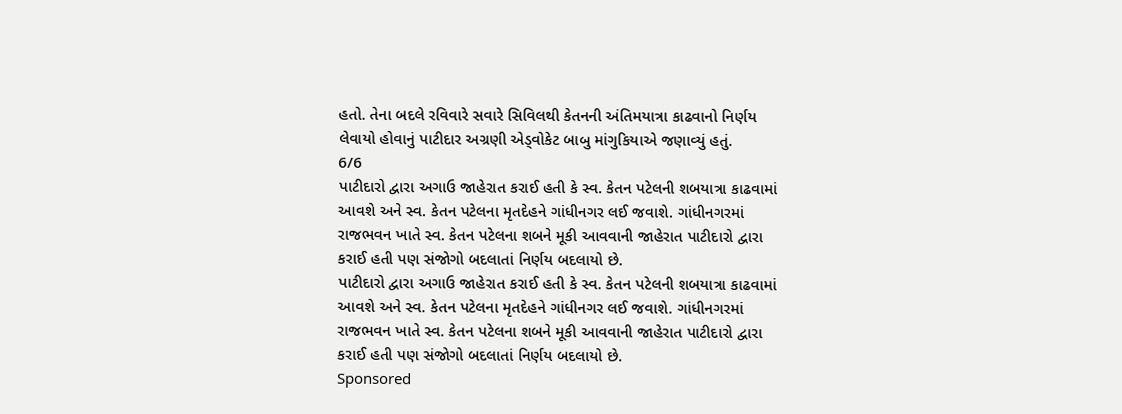હતો. તેના બદલે રવિવારે સવારે સિવિલથી કેતનની અંતિમયાત્રા કાઢવાનો નિર્ણય લેવાયો હોવાનું પાટીદાર અગ્રણી એડ્વોકેટ બાબુ માંગુકિયાએ જણાવ્યું હતું.
6/6
પાટીદારો દ્વારા અગાઉ જાહેરાત કરાઈ હતી કે સ્વ. કેતન પટેલની શબયાત્રા કાઢવામાં આવશે અને સ્વ. કેતન પટેલના મૃતદેહને ગાંધીનગર લઈ જવાશે. ગાંધીનગરમાં રાજભવન ખાતે સ્વ. કેતન પટેલના શબને મૂકી આવવાની જાહેરાત પાટીદારો દ્વારા કરાઈ હતી પણ સંજોગો બદલાતાં નિર્ણય બદલાયો છે.
પાટીદારો દ્વારા અગાઉ જાહેરાત કરાઈ હતી કે સ્વ. કેતન પટેલની શબયાત્રા કાઢવામાં આવશે અને સ્વ. કેતન પટેલના મૃતદેહને ગાંધીનગર લઈ જવાશે. ગાંધીનગરમાં રાજભવન ખાતે સ્વ. કેતન પટેલના શબને મૂકી આવવાની જાહેરાત પાટીદારો દ્વારા કરાઈ હતી પણ સંજોગો બદલાતાં નિર્ણય બદલાયો છે.
Sponsored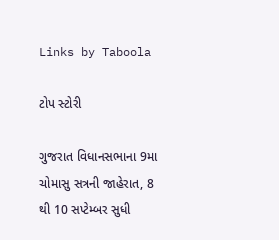Links by Taboola

ટોપ સ્ટોરી

ગુજરાત વિધાનસભાના 9મા ચોમાસુ સત્રની જાહેરાત, 8 થી 10 સપ્ટેમ્બર સુધી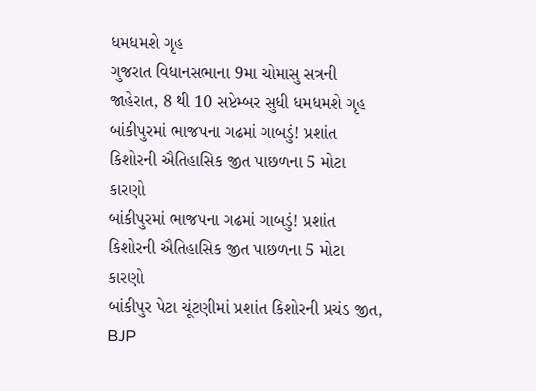ધમધમશે ગૃહ
ગુજરાત વિધાનસભાના 9મા ચોમાસુ સત્રની જાહેરાત, 8 થી 10 સપ્ટેમ્બર સુધી ધમધમશે ગૃહ
બાંકીપુરમાં ભાજપના ગઢમાં ગાબડું! પ્રશાંત કિશોરની ઐતિહાસિક જીત પાછળના 5 મોટા કારણો
બાંકીપુરમાં ભાજપના ગઢમાં ગાબડું! પ્રશાંત કિશોરની ઐતિહાસિક જીત પાછળના 5 મોટા કારણો
બાંકીપુર પેટા ચૂંટણીમાં પ્રશાંત કિશોરની પ્રચંડ જીત, BJP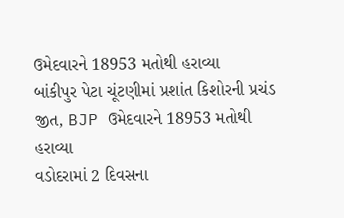ઉમેદવારને 18953 મતોથી હરાવ્યા
બાંકીપુર પેટા ચૂંટણીમાં પ્રશાંત કિશોરની પ્રચંડ જીત, BJP ઉમેદવારને 18953 મતોથી હરાવ્યા
વડોદરામાં 2 દિવસના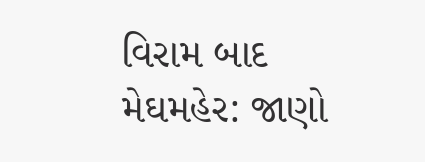વિરામ બાદ મેઘમહેર: જાણો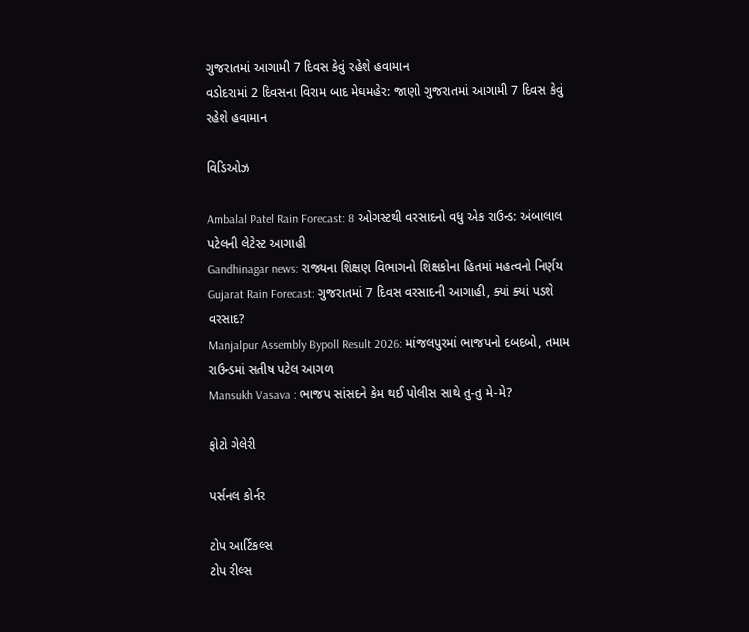ગુજરાતમાં આગામી 7 દિવસ કેવું રહેશે હવામાન
વડોદરામાં 2 દિવસના વિરામ બાદ મેઘમહેર: જાણો ગુજરાતમાં આગામી 7 દિવસ કેવું રહેશે હવામાન

વિડિઓઝ

Ambalal Patel Rain Forecast: 8 ઓગસ્ટથી વરસાદનો વધુ એક રાઉન્ડ: અંબાલાલ પટેલની લેટેસ્ટ આગાહી
Gandhinagar news: રાજ્યના શિક્ષણ વિભાગનો શિક્ષકોના હિતમાં મહત્વનો નિર્ણય
Gujarat Rain Forecast: ગુજરાતમાં 7 દિવસ વરસાદની આગાહી, ક્યાં ક્યાં પડશે વરસાદ?
Manjalpur Assembly Bypoll Result 2026: માંજલપુરમાં ભાજપનો દબદબો, તમામ રાઉન્ડમાં સતીષ પટેલ આગળ
Mansukh Vasava : ભાજપ સાંસદને કેમ થઈ પોલીસ સાથે તુ-તુ મે-મે?

ફોટો ગેલેરી

પર્સનલ કોર્નર

ટોપ આર્ટિકલ્સ
ટોપ રીલ્સ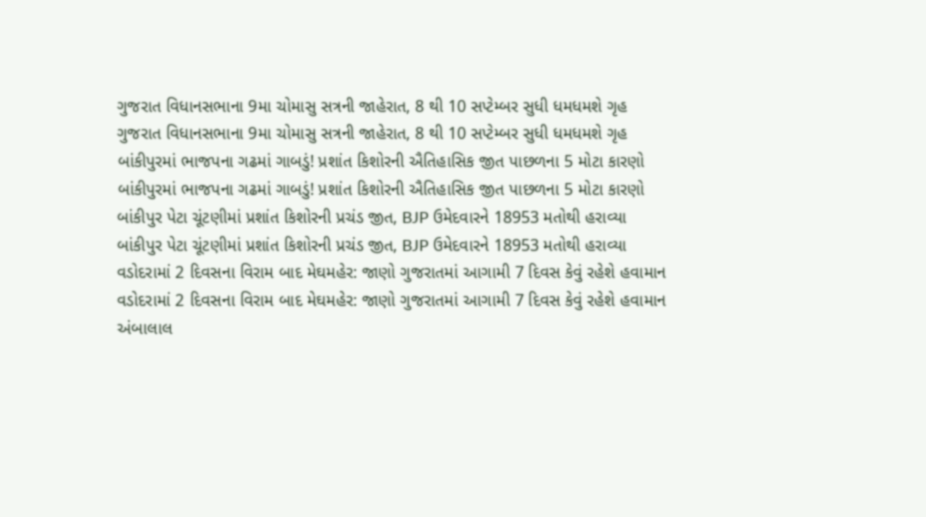ગુજરાત વિધાનસભાના 9મા ચોમાસુ સત્રની જાહેરાત, 8 થી 10 સપ્ટેમ્બર સુધી ધમધમશે ગૃહ
ગુજરાત વિધાનસભાના 9મા ચોમાસુ સત્રની જાહેરાત, 8 થી 10 સપ્ટેમ્બર સુધી ધમધમશે ગૃહ
બાંકીપુરમાં ભાજપના ગઢમાં ગાબડું! પ્રશાંત કિશોરની ઐતિહાસિક જીત પાછળના 5 મોટા કારણો
બાંકીપુરમાં ભાજપના ગઢમાં ગાબડું! પ્રશાંત કિશોરની ઐતિહાસિક જીત પાછળના 5 મોટા કારણો
બાંકીપુર પેટા ચૂંટણીમાં પ્રશાંત કિશોરની પ્રચંડ જીત, BJP ઉમેદવારને 18953 મતોથી હરાવ્યા
બાંકીપુર પેટા ચૂંટણીમાં પ્રશાંત કિશોરની પ્રચંડ જીત, BJP ઉમેદવારને 18953 મતોથી હરાવ્યા
વડોદરામાં 2 દિવસના વિરામ બાદ મેઘમહેર: જાણો ગુજરાતમાં આગામી 7 દિવસ કેવું રહેશે હવામાન
વડોદરામાં 2 દિવસના વિરામ બાદ મેઘમહેર: જાણો ગુજરાતમાં આગામી 7 દિવસ કેવું રહેશે હવામાન
અંબાલાલ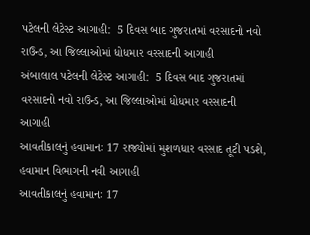પટેલની લેટેસ્ટ આગાહી:  5 દિવસ બાદ ગુજરાતમાં વરસાદનો નવો રાઉન્ડ, આ જિલ્લાઓમાં ધોધમાર વરસાદની આગાહી
અંબાલાલ પટેલની લેટેસ્ટ આગાહી:  5 દિવસ બાદ ગુજરાતમાં વરસાદનો નવો રાઉન્ડ, આ જિલ્લાઓમાં ધોધમાર વરસાદની આગાહી
આવતીકાલનું હવામાનઃ 17 રાજ્યોમાં મુશળધાર વરસાદ તૂટી પડશે, હવામાન વિભાગની નવી આગાહી
આવતીકાલનું હવામાનઃ 17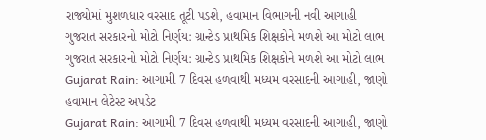રાજ્યોમાં મુશળધાર વરસાદ તૂટી પડશે, હવામાન વિભાગની નવી આગાહી
ગુજરાત સરકારનો મોટો નિર્ણય: ગ્રાન્ટેડ પ્રાથમિક શિક્ષકોને મળશે આ મોટો લાભ
ગુજરાત સરકારનો મોટો નિર્ણય: ગ્રાન્ટેડ પ્રાથમિક શિક્ષકોને મળશે આ મોટો લાભ
Gujarat Rain: આગામી 7 દિવસ હળવાથી મધ્યમ વરસાદની આગાહી, જાણો હવામાન લેટેસ્ટ અપડેટ
Gujarat Rain: આગામી 7 દિવસ હળવાથી મધ્યમ વરસાદની આગાહી, જાણો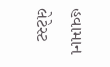હવામાન લેટેસ્ટ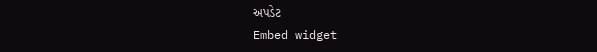અપડેટ
Embed widget